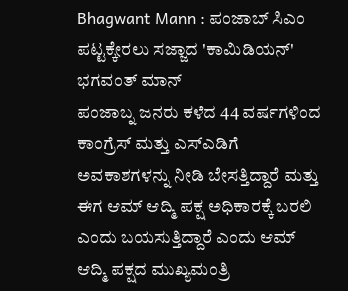Bhagwant Mann : ಪಂಜಾಬ್ ಸಿಎಂ ಪಟ್ಟಕ್ಕೇರಲು ಸಜ್ಜಾದ 'ಕಾಮಿಡಿಯನ್' ಭಗವಂತ್ ಮಾನ್
ಪಂಜಾಬ್ನ ಜನರು ಕಳೆದ 44 ವರ್ಷಗಳಿಂದ ಕಾಂಗ್ರೆಸ್ ಮತ್ತು ಎಸ್ಎಡಿಗೆ ಅವಕಾಶಗಳನ್ನು ನೀಡಿ ಬೇಸತ್ತಿದ್ದಾರೆ ಮತ್ತು ಈಗ ಆಮ್ ಆದ್ಮಿ ಪಕ್ಷ ಅಧಿಕಾರಕ್ಕೆ ಬರಲಿ ಎಂದು ಬಯಸುತ್ತಿದ್ದಾರೆ ಎಂದು ಆಮ್ ಆದ್ಮಿ ಪಕ್ಷದ ಮುಖ್ಯಮಂತ್ರಿ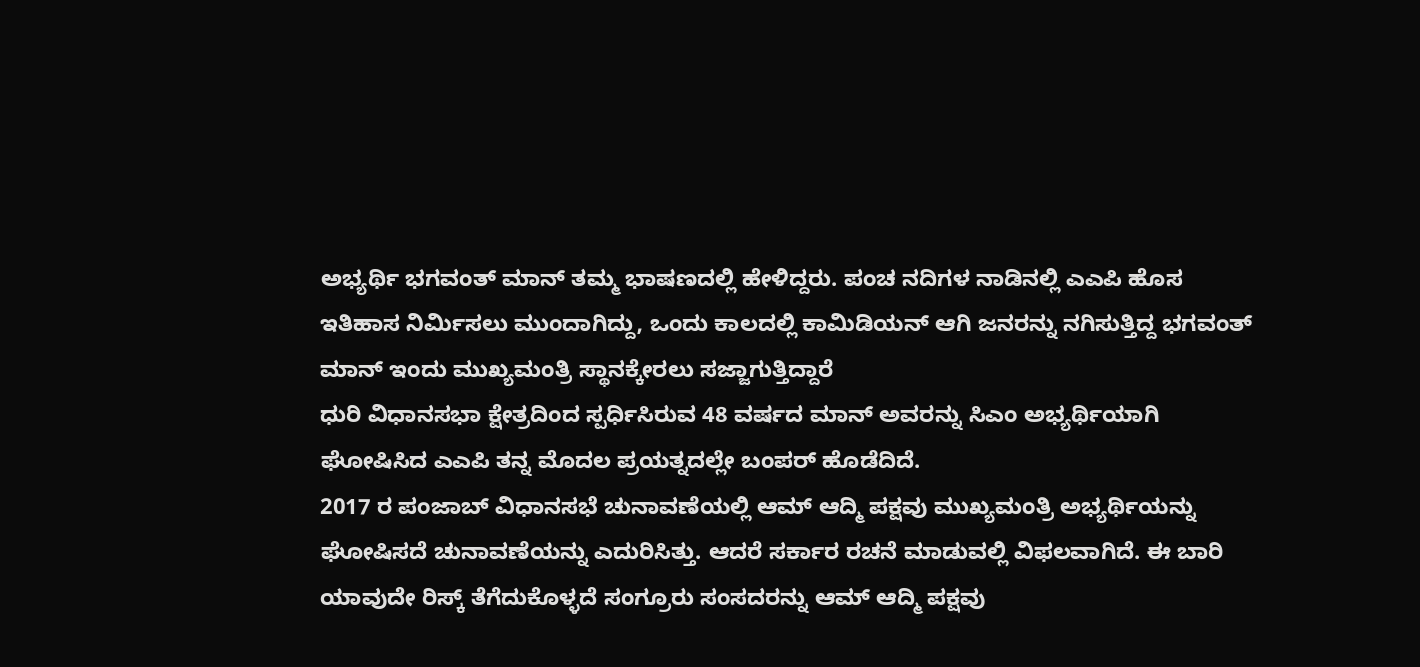ಅಭ್ಯರ್ಥಿ ಭಗವಂತ್ ಮಾನ್ ತಮ್ಮ ಭಾಷಣದಲ್ಲಿ ಹೇಳಿದ್ದರು. ಪಂಚ ನದಿಗಳ ನಾಡಿನಲ್ಲಿ ಎಎಪಿ ಹೊಸ ಇತಿಹಾಸ ನಿರ್ಮಿಸಲು ಮುಂದಾಗಿದ್ದು, ಒಂದು ಕಾಲದಲ್ಲಿ ಕಾಮಿಡಿಯನ್ ಆಗಿ ಜನರನ್ನು ನಗಿಸುತ್ತಿದ್ದ ಭಗವಂತ್ ಮಾನ್ ಇಂದು ಮುಖ್ಯಮಂತ್ರಿ ಸ್ಥಾನಕ್ಕೇರಲು ಸಜ್ಜಾಗುತ್ತಿದ್ದಾರೆ
ಧುರಿ ವಿಧಾನಸಭಾ ಕ್ಷೇತ್ರದಿಂದ ಸ್ಪರ್ಧಿಸಿರುವ 48 ವರ್ಷದ ಮಾನ್ ಅವರನ್ನು ಸಿಎಂ ಅಭ್ಯರ್ಥಿಯಾಗಿ ಘೋಷಿಸಿದ ಎಎಪಿ ತನ್ನ ಮೊದಲ ಪ್ರಯತ್ನದಲ್ಲೇ ಬಂಪರ್ ಹೊಡೆದಿದೆ.
2017 ರ ಪಂಜಾಬ್ ವಿಧಾನಸಭೆ ಚುನಾವಣೆಯಲ್ಲಿ ಆಮ್ ಆದ್ಮಿ ಪಕ್ಷವು ಮುಖ್ಯಮಂತ್ರಿ ಅಭ್ಯರ್ಥಿಯನ್ನು ಘೋಷಿಸದೆ ಚುನಾವಣೆಯನ್ನು ಎದುರಿಸಿತ್ತು. ಆದರೆ ಸರ್ಕಾರ ರಚನೆ ಮಾಡುವಲ್ಲಿ ವಿಫಲವಾಗಿದೆ. ಈ ಬಾರಿ ಯಾವುದೇ ರಿಸ್ಕ್ ತೆಗೆದುಕೊಳ್ಳದೆ ಸಂಗ್ರೂರು ಸಂಸದರನ್ನು ಆಮ್ ಆದ್ಮಿ ಪಕ್ಷವು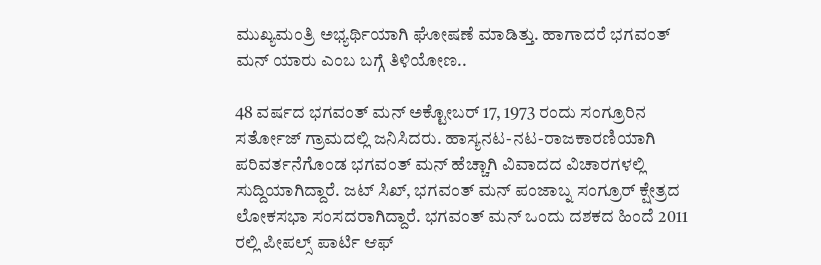ಮುಖ್ಯಮಂತ್ರಿ ಅಭ್ಯರ್ಥಿಯಾಗಿ ಘೋಷಣೆ ಮಾಡಿತ್ತು. ಹಾಗಾದರೆ ಭಗವಂತ್ ಮನ್ ಯಾರು ಎಂಬ ಬಗ್ಗೆ ತಿಳಿಯೋಣ..

48 ವರ್ಷದ ಭಗವಂತ್ ಮನ್ ಅಕ್ಟೋಬರ್ 17, 1973 ರಂದು ಸಂಗ್ರೂರಿನ ಸರ್ತೋಜ್ ಗ್ರಾಮದಲ್ಲಿ ಜನಿಸಿದರು. ಹಾಸ್ಯನಟ-ನಟ-ರಾಜಕಾರಣಿಯಾಗಿ ಪರಿವರ್ತನೆಗೊಂಡ ಭಗವಂತ್ ಮನ್ ಹೆಚ್ಚಾಗಿ ವಿವಾದದ ವಿಚಾರಗಳಲ್ಲಿ ಸುದ್ದಿಯಾಗಿದ್ದಾರೆ. ಜಟ್ ಸಿಖ್, ಭಗವಂತ್ ಮನ್ ಪಂಜಾಬ್ನ ಸಂಗ್ರೂರ್ ಕ್ಷೇತ್ರದ ಲೋಕಸಭಾ ಸಂಸದರಾಗಿದ್ದಾರೆ. ಭಗವಂತ್ ಮನ್ ಒಂದು ದಶಕದ ಹಿಂದೆ 2011 ರಲ್ಲಿ ಪೀಪಲ್ಸ್ ಪಾರ್ಟಿ ಆಫ್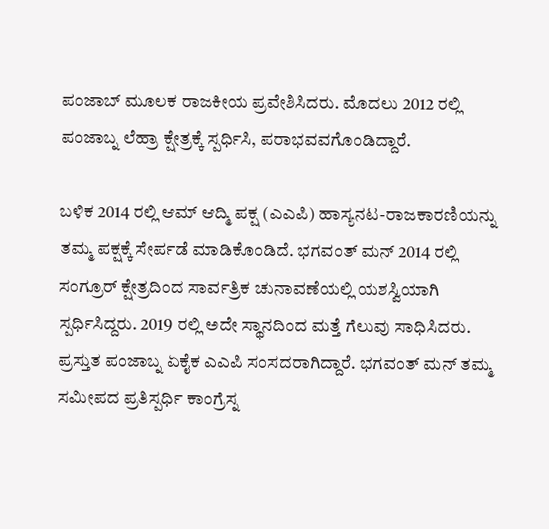ಪಂಜಾಬ್ ಮೂಲಕ ರಾಜಕೀಯ ಪ್ರವೇಶಿಸಿದರು. ಮೊದಲು 2012 ರಲ್ಲಿ ಪಂಜಾಬ್ನ ಲೆಹ್ರಾ ಕ್ಷೇತ್ರಕ್ಕೆ ಸ್ಪರ್ಧಿಸಿ, ಪರಾಭವವಗೊಂಡಿದ್ದಾರೆ.

ಬಳಿಕ 2014 ರಲ್ಲಿ ಆಮ್ ಆದ್ಮಿ ಪಕ್ಷ (ಎಎಪಿ) ಹಾಸ್ಯನಟ-ರಾಜಕಾರಣಿಯನ್ನು ತಮ್ಮ ಪಕ್ಷಕ್ಕೆ ಸೇರ್ಪಡೆ ಮಾಡಿಕೊಂಡಿದೆ. ಭಗವಂತ್ ಮನ್ 2014 ರಲ್ಲಿ ಸಂಗ್ರೂರ್ ಕ್ಷೇತ್ರದಿಂದ ಸಾರ್ವತ್ರಿಕ ಚುನಾವಣೆಯಲ್ಲಿ ಯಶಸ್ವಿಯಾಗಿ ಸ್ಪರ್ಧಿಸಿದ್ದರು. 2019 ರಲ್ಲಿ ಅದೇ ಸ್ಥಾನದಿಂದ ಮತ್ತೆ ಗೆಲುವು ಸಾಧಿಸಿದರು. ಪ್ರಸ್ತುತ ಪಂಜಾಬ್ನ ಏಕೈಕ ಎಎಪಿ ಸಂಸದರಾಗಿದ್ದಾರೆ. ಭಗವಂತ್ ಮನ್ ತಮ್ಮ ಸಮೀಪದ ಪ್ರತಿಸ್ಪರ್ಧಿ ಕಾಂಗ್ರೆಸ್ನ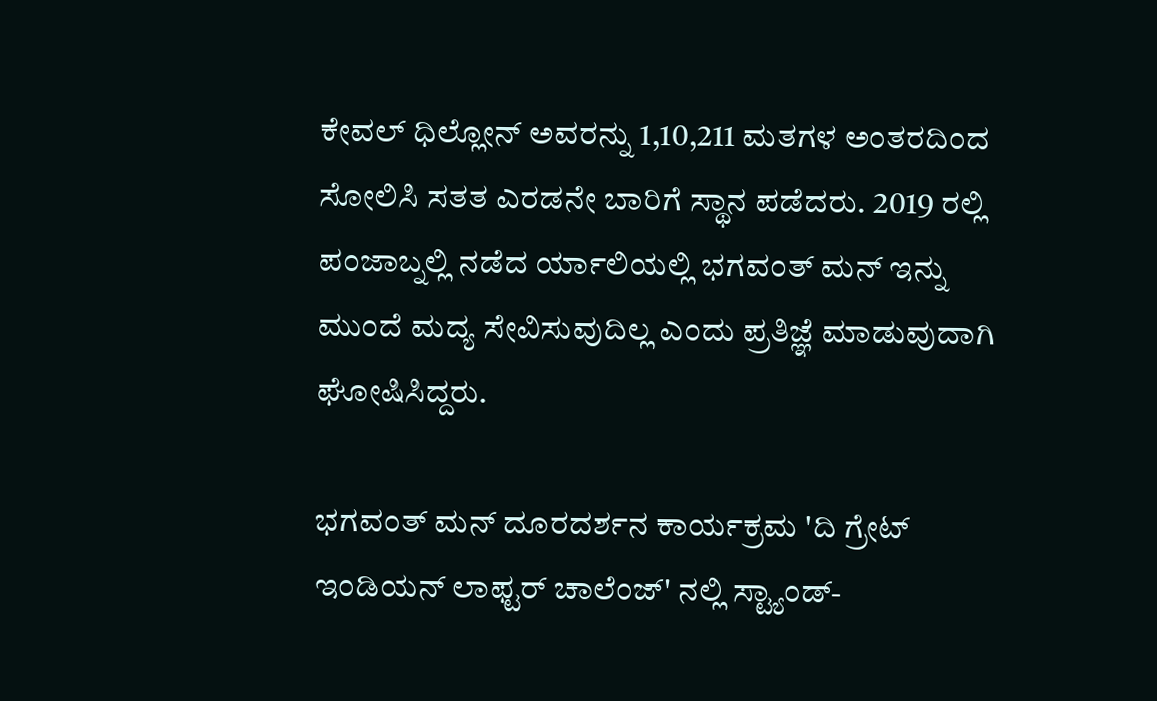ಕೇವಲ್ ಧಿಲ್ಲೋನ್ ಅವರನ್ನು 1,10,211 ಮತಗಳ ಅಂತರದಿಂದ ಸೋಲಿಸಿ ಸತತ ಎರಡನೇ ಬಾರಿಗೆ ಸ್ಥಾನ ಪಡೆದರು. 2019 ರಲ್ಲಿ ಪಂಜಾಬ್ನಲ್ಲಿ ನಡೆದ ರ್ಯಾಲಿಯಲ್ಲಿ ಭಗವಂತ್ ಮನ್ ಇನ್ನು ಮುಂದೆ ಮದ್ಯ ಸೇವಿಸುವುದಿಲ್ಲ ಎಂದು ಪ್ರತಿಜ್ಞೆ ಮಾಡುವುದಾಗಿ ಘೋಷಿಸಿದ್ದರು.

ಭಗವಂತ್ ಮನ್ ದೂರದರ್ಶನ ಕಾರ್ಯಕ್ರಮ 'ದಿ ಗ್ರೇಟ್ ಇಂಡಿಯನ್ ಲಾಫ್ಟರ್ ಚಾಲೆಂಜ್' ನಲ್ಲಿ ಸ್ಟ್ಯಾಂಡ್-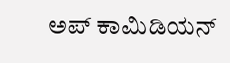ಅಪ್ ಕಾಮಿಡಿಯನ್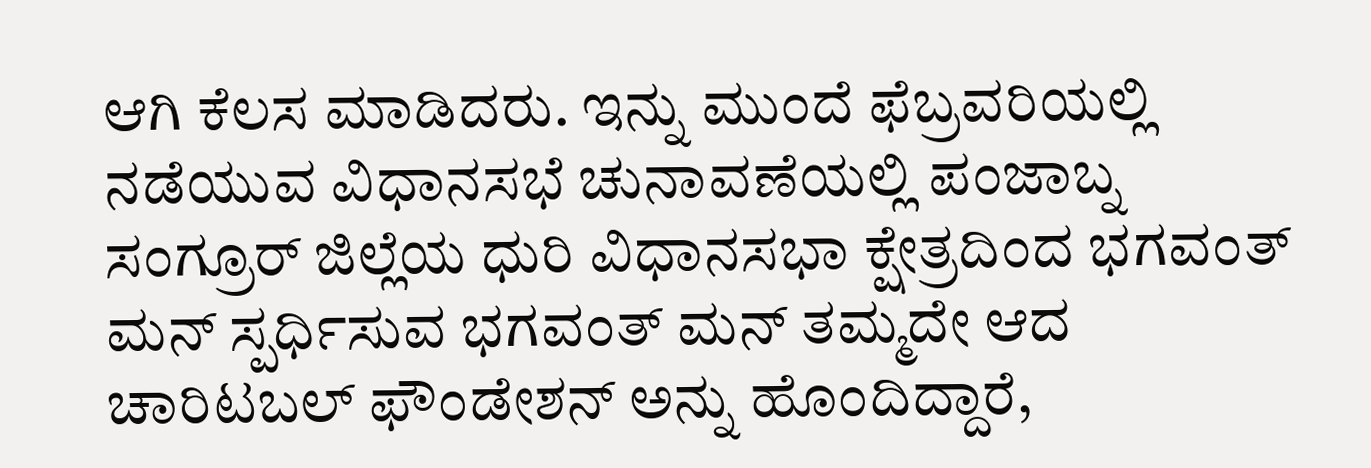ಆಗಿ ಕೆಲಸ ಮಾಡಿದರು. ಇನ್ನು ಮುಂದೆ ಫೆಬ್ರವರಿಯಲ್ಲಿ ನಡೆಯುವ ವಿಧಾನಸಭೆ ಚುನಾವಣೆಯಲ್ಲಿ ಪಂಜಾಬ್ನ ಸಂಗ್ರೂರ್ ಜಿಲ್ಲೆಯ ಧುರಿ ವಿಧಾನಸಭಾ ಕ್ಷೇತ್ರದಿಂದ ಭಗವಂತ್ ಮನ್ ಸ್ಪರ್ಧಿಸುವ ಭಗವಂತ್ ಮನ್ ತಮ್ಮದೇ ಆದ ಚಾರಿಟಬಲ್ ಫೌಂಡೇಶನ್ ಅನ್ನು ಹೊಂದಿದ್ದಾರೆ,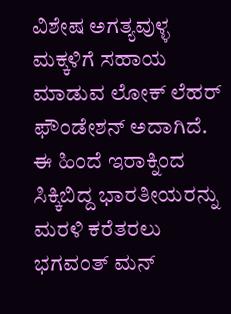ವಿಶೇಷ ಅಗತ್ಯವುಳ್ಳ ಮಕ್ಕಳಿಗೆ ಸಹಾಯ ಮಾಡುವ ಲೋಕ್ ಲೆಹರ್ ಫೌಂಡೇಶನ್ ಅದಾಗಿದೆ. ಈ ಹಿಂದೆ ಇರಾಕ್ನಿಂದ ಸಿಕ್ಕಿಬಿದ್ದ ಭಾರತೀಯರನ್ನು ಮರಳಿ ಕರೆತರಲು ಭಗವಂತ್ ಮನ್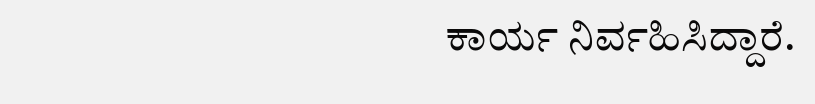ಕಾರ್ಯ ನಿರ್ವಹಿಸಿದ್ದಾರೆ.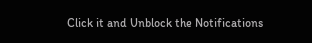Click it and Unblock the Notifications